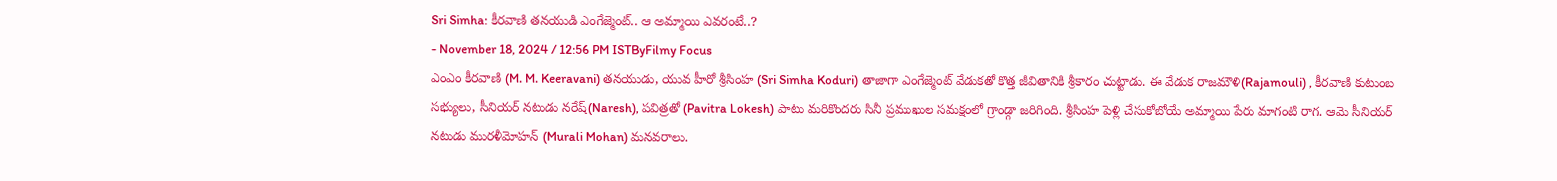Sri Simha: కీరవాణి తనయుడి ఎంగేజ్మెంట్.. ఆ అమ్మాయి ఎవరంటే..?
- November 18, 2024 / 12:56 PM ISTByFilmy Focus
ఎంఎం కీరవాణి (M. M. Keeravani) తనయుడు, యువ హీరో శ్రీసింహ (Sri Simha Koduri) తాజాగా ఎంగేజ్మెంట్ వేడుకతో కొత్త జీవితానికి శ్రీకారం చుట్టాడు. ఈ వేడుక రాజమౌళి(Rajamouli) , కీరవాణి కుటుంబ సభ్యులు, సీనియర్ నటుడు నరేష్(Naresh), పవిత్రతో (Pavitra Lokesh) పాటు మరికొందరు సినీ ప్రముఖుల సమక్షంలో గ్రాండ్గా జరిగింది. శ్రీసింహ పెళ్లి చేసుకోబోయే అమ్మాయి పేరు మాగంటి రాగ. ఆమె సీనియర్ నటుడు మురళీమోహన్ (Murali Mohan) మనవరాలు.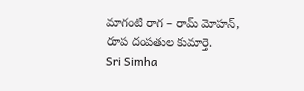మాగంటి రాగ – రామ్ మోహన్, రూప దంపతుల కుమార్తె.
Sri Simha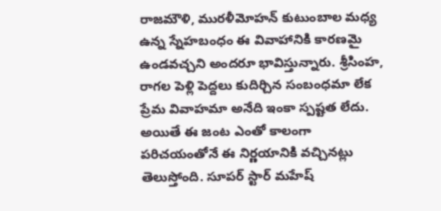రాజమౌళి, మురళీమోహన్ కుటుంబాల మధ్య ఉన్న స్నేహబంధం ఈ వివాహానికి కారణమై ఉండవచ్చని అందరూ భావిస్తున్నారు. శ్రీసింహ, రాగల పెళ్లి పెద్దలు కుదిర్చిన సంబంధమా లేక ప్రేమ వివాహమా అనేది ఇంకా స్పష్టత లేదు. అయితే ఈ జంట ఎంతో కాలంగా పరిచయంతోనే ఈ నిర్ణయానికి వచ్చినట్లు తెలుస్తోంది. సూపర్ స్టార్ మహేష్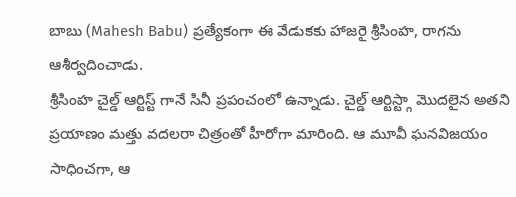బాబు (Mahesh Babu) ప్రత్యేకంగా ఈ వేడుకకు హాజరై శ్రీసింహ, రాగను ఆశీర్వదించాడు.
శ్రీసింహ చైల్డ్ ఆర్టిస్ట్ గానే సినీ ప్రపంచంలో ఉన్నాడు. చైల్డ్ ఆర్టిస్ట్గా మొదలైన అతని ప్రయాణం మత్తు వదలరా చిత్రంతో హీరోగా మారింది. ఆ మూవీ ఘనవిజయం సాధించగా, ఆ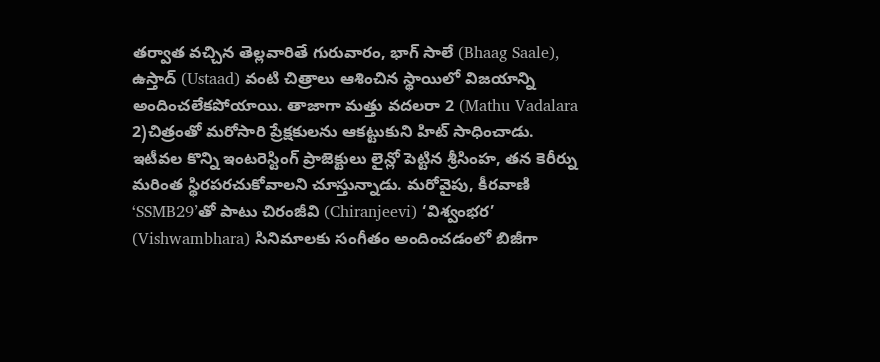తర్వాత వచ్చిన తెల్లవారితే గురువారం, భాగ్ సాలే (Bhaag Saale), ఉస్తాద్ (Ustaad) వంటి చిత్రాలు ఆశించిన స్థాయిలో విజయాన్ని అందించలేకపోయాయి. తాజాగా మత్తు వదలరా 2 (Mathu Vadalara 2)చిత్రంతో మరోసారి ప్రేక్షకులను ఆకట్టుకుని హిట్ సాధించాడు.
ఇటీవల కొన్ని ఇంటరెస్టింగ్ ప్రాజెక్టులు లైన్లో పెట్టిన శ్రీసింహ, తన కెరీర్ను మరింత స్థిరపరచుకోవాలని చూస్తున్నాడు. మరోవైపు, కీరవాణి ‘SSMB29’తో పాటు చిరంజీవి (Chiranjeevi) ‘విశ్వంభర’ (Vishwambhara) సినిమాలకు సంగీతం అందించడంలో బిజీగా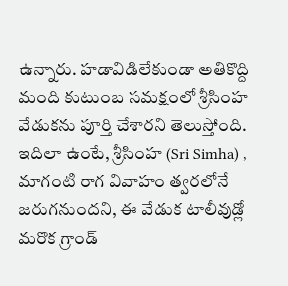ఉన్నారు. హడావిడిలేకుండా అతికొద్ది మంది కుటుంబ సమక్షంలో శ్రీసింహ వేడుకను పూర్తి చేశారని తెలుస్తోంది. ఇదిలా ఉంటే, శ్రీసింహ (Sri Simha) , మాగంటి రాగ వివాహం త్వరలోనే జరుగనుందని, ఈ వేడుక టాలీవుడ్లో మరొక గ్రాండ్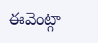ఈవెంట్గా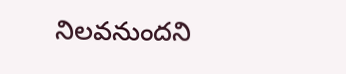నిలవనుందని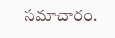సమాచారం.